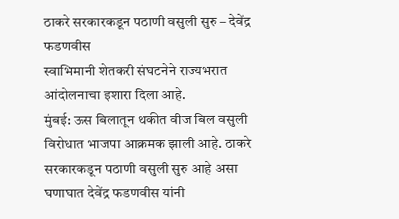ठाकरे सरकारकडून पठाणी वसुली सुरु – देवेंद्र फडणवीस
स्वाभिमानी शेतकरी संघटनेने राज्यभरात आंदोलनाचा इशारा दिला आहे.
मुंबई: ऊस बिलातून थकीत वीज बिल वसुली विरोधात भाजपा आक्रमक झाली आहे. ठाकरे सरकारकडून पठाणी वसुली सुरु आहे असा घणाघात देवेंद्र फडणवीस यांनी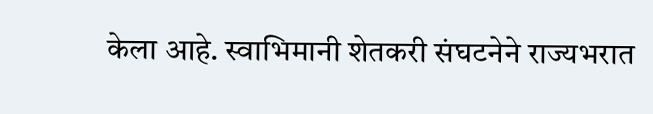केला आहे. स्वाभिमानी शेतकरी संघटनेने राज्यभरात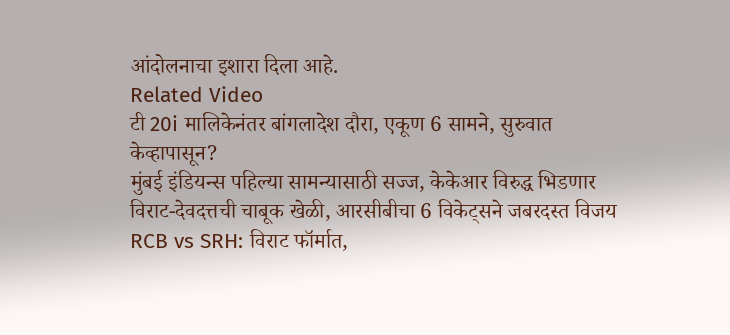आंदोलनाचा इशारा दिला आहे.
Related Video
टी 20i मालिकेनंतर बांगलादेश दौरा, एकूण 6 सामने, सुरुवात केव्हापासून?
मुंबई इंडियन्स पहिल्या सामन्यासाठी सज्ज, केकेआर विरुद्ध भिडणार
विराट-देवदत्तची चाबूक खेळी, आरसीबीचा 6 विकेट्सने जबरदस्त विजय
RCB vs SRH: विराट फॉर्मात,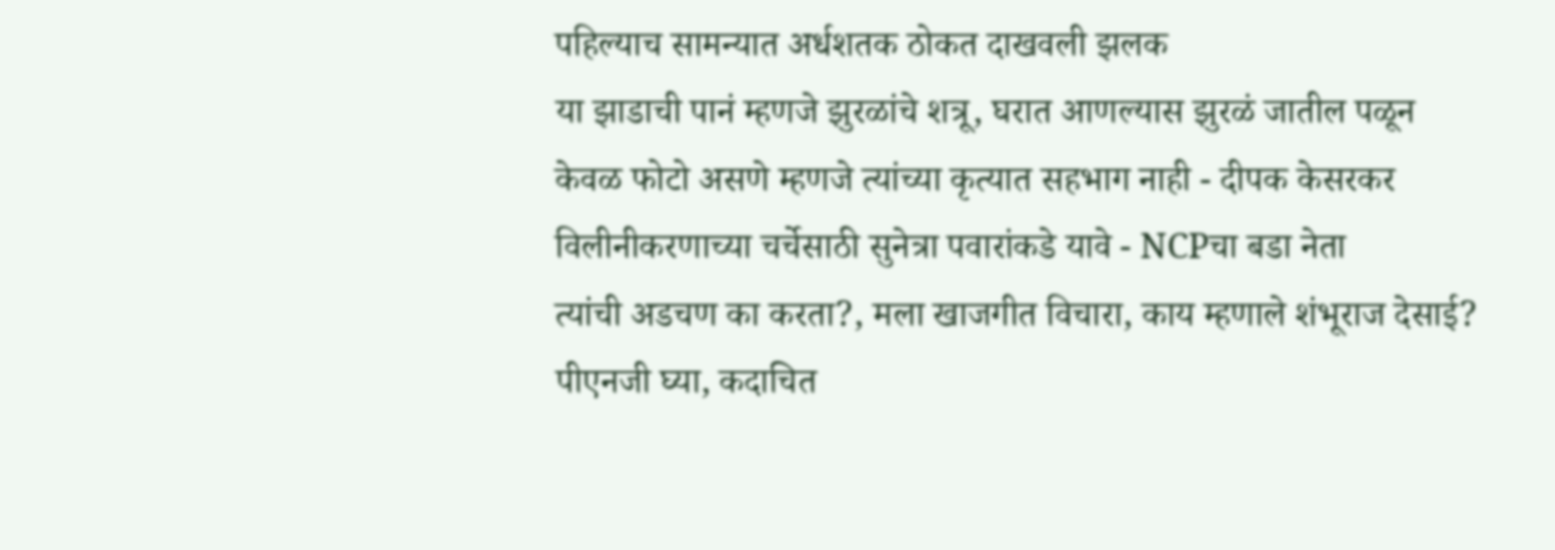पहिल्याच सामन्यात अर्धशतक ठोकत दाखवली झलक
या झाडाची पानं म्हणजे झुरळांचे शत्रू, घरात आणल्यास झुरळं जातील पळून
केवळ फोटो असणे म्हणजे त्यांच्या कृत्यात सहभाग नाही - दीपक केसरकर
विलीनीकरणाच्या चर्चेसाठी सुनेत्रा पवारांकडे यावे - NCPचा बडा नेता
त्यांची अडचण का करता?, मला खाजगीत विचारा, काय म्हणाले शंभूराज देसाई?
पीएनजी घ्या, कदाचित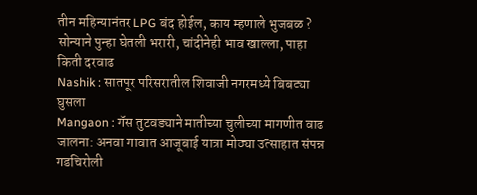तीन महिन्यानंतर LPG बंद होईल, काय म्हणाले भुजबळ ?
सोन्याने पुन्हा घेतली भरारी, चांदीनेही भाव खाल्ला, पाहा किती दरवाढ
Nashik : सातपूर परिसरातील शिवाजी नगरमध्ये बिबट्या घुसला
Mangaon : गॅस तुटवड्याने मातीच्या चुलीच्या मागणीत वाढ
जालना: अनवा गावात आजूबाई यात्रा मोठ्या उत्साहात संपन्न
गडचिरोली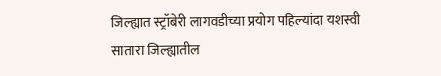जिल्ह्यात स्ट्रॉबेरी लागवडीच्या प्रयोग पहिल्यांदा यशस्वी
सातारा जिल्ह्यातील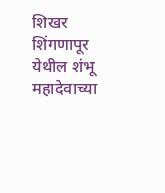शिखर शिंगणापूर येथील शंभू महादेवाच्या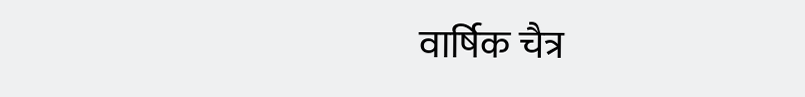वार्षिक चैत्र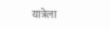यात्रेला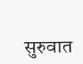सुरुवात